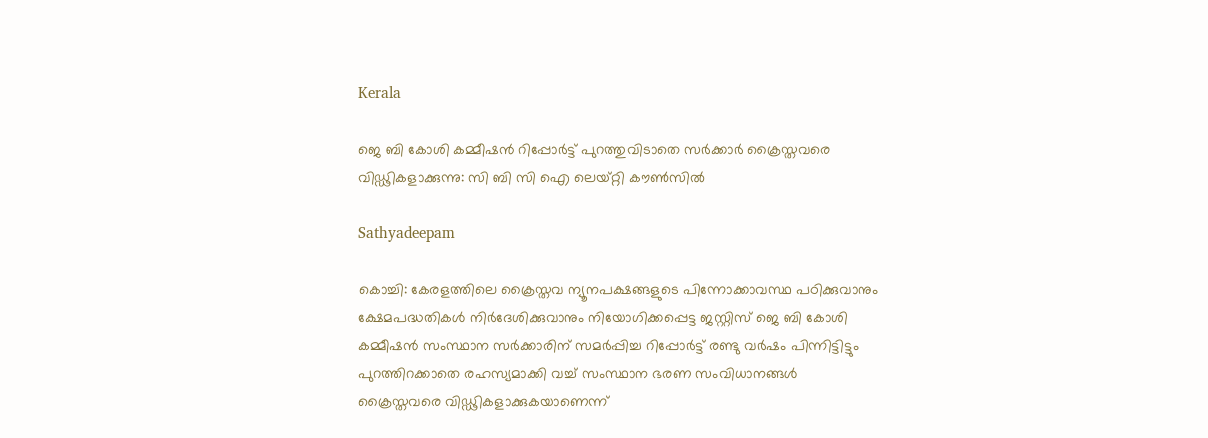Kerala

ജെ ബി കോശി കമ്മീഷന്‍ റിപ്പോര്‍ട്ട് പുറത്തുവിടാതെ സര്‍ക്കാര്‍ ക്രൈസ്തവരെ വിഡ്ഢികളാക്കുന്നു: സി ബി സി ഐ ലെയ്റ്റി കൗണ്‍സില്‍

Sathyadeepam

കൊച്ചി: കേരളത്തിലെ ക്രൈസ്തവ ന്യൂനപക്ഷങ്ങളുടെ പിന്നോക്കാവസ്ഥ പഠിക്കുവാനും ക്ഷേമപദ്ധതികള്‍ നിര്‍ദേശിക്കുവാനും നിയോഗിക്കപ്പെട്ട ജസ്റ്റിസ് ജെ ബി കോശി കമ്മീഷന്‍ സംസ്ഥാന സര്‍ക്കാരിന് സമര്‍പ്പിച്ച റിപ്പോര്‍ട്ട് രണ്ടു വര്‍ഷം പിന്നിട്ടിട്ടും പുറത്തിറക്കാതെ രഹസ്യമാക്കി വച്ച് സംസ്ഥാന ഭരണ സംവിധാനങ്ങള്‍ ക്രൈസ്തവരെ വിഡ്ഢികളാക്കുകയാണെന്ന്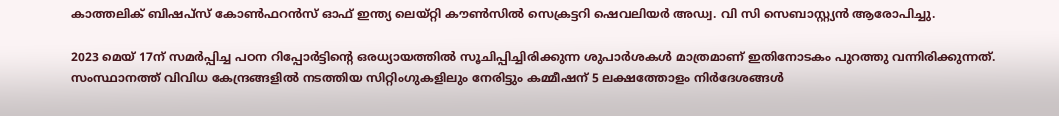കാത്തലിക് ബിഷപ്‌സ് കോണ്‍ഫറന്‍സ് ഓഫ് ഇന്ത്യ ലെയ്റ്റി കൗണ്‍സില്‍ സെക്രട്ടറി ഷെവലിയര്‍ അഡ്വ. വി സി സെബാസ്റ്റ്യന്‍ ആരോപിച്ചു.

2023 മെയ് 17ന് സമര്‍പ്പിച്ച പഠന റിപ്പോര്‍ട്ടിന്റെ ഒരധ്യായത്തില്‍ സൂചിപ്പിച്ചിരിക്കുന്ന ശുപാര്‍ശകള്‍ മാത്രമാണ് ഇതിനോടകം പുറത്തു വന്നിരിക്കുന്നത്. സംസ്ഥാനത്ത് വിവിധ കേന്ദ്രങ്ങളില്‍ നടത്തിയ സിറ്റിംഗുകളിലും നേരിട്ടും കമ്മീഷന് 5 ലക്ഷത്തോളം നിര്‍ദേശങ്ങള്‍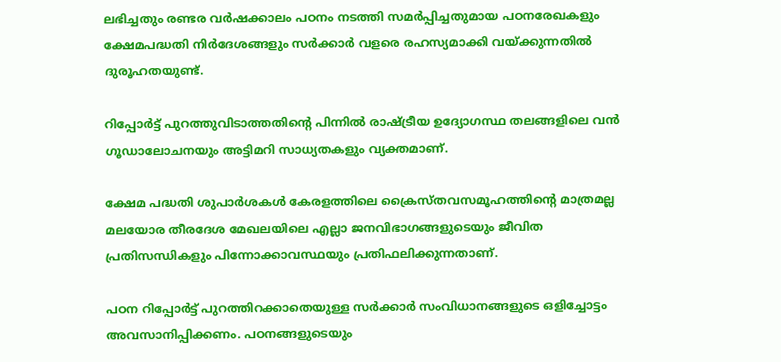ലഭിച്ചതും രണ്ടര വര്‍ഷക്കാലം പഠനം നടത്തി സമര്‍പ്പിച്ചതുമായ പഠനരേഖകളും ക്ഷേമപദ്ധതി നിര്‍ദേശങ്ങളും സര്‍ക്കാര്‍ വളരെ രഹസ്യമാക്കി വയ്ക്കുന്നതില്‍ ദുരൂഹതയുണ്ട്.

റിപ്പോര്‍ട്ട് പുറത്തുവിടാത്തതിന്റെ പിന്നില്‍ രാഷ്ട്രീയ ഉദ്യോഗസ്ഥ തലങ്ങളിലെ വന്‍ ഗൂഡാലോചനയും അട്ടിമറി സാധ്യതകളും വ്യക്തമാണ്.

ക്ഷേമ പദ്ധതി ശുപാര്‍ശകള്‍ കേരളത്തിലെ ക്രൈസ്തവസമൂഹത്തിന്റെ മാത്രമല്ല മലയോര തീരദേശ മേഖലയിലെ എല്ലാ ജനവിഭാഗങ്ങളുടെയും ജീവിത പ്രതിസന്ധികളും പിന്നോക്കാവസ്ഥയും പ്രതിഫലിക്കുന്നതാണ്.

പഠന റിപ്പോര്‍ട്ട് പുറത്തിറക്കാതെയുള്ള സര്‍ക്കാര്‍ സംവിധാനങ്ങളുടെ ഒളിച്ചോട്ടം അവസാനിപ്പിക്കണം. പഠനങ്ങളുടെയും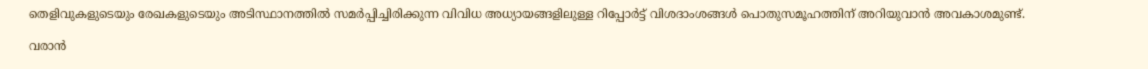തെളിവുകളുടെയും രേഖകളുടെയും അടിസ്ഥാനത്തില്‍ സമര്‍പ്പിച്ചിരിക്കുന്ന വിവിധ അധ്യായങ്ങളിലുള്ള റിപ്പോര്‍ട്ട് വിശദാംശങ്ങള്‍ പൊതുസമൂഹത്തിന് അറിയുവാന്‍ അവകാശമുണ്ട്.

വരാന്‍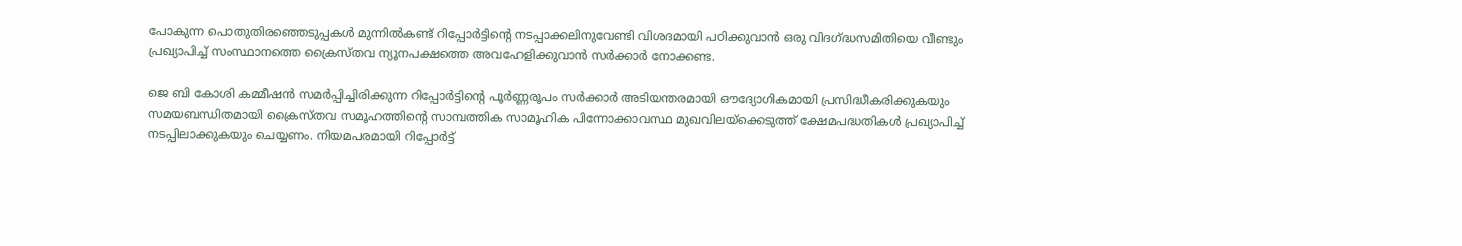പോകുന്ന പൊതുതിരഞ്ഞെടുപ്പകള്‍ മുന്നില്‍കണ്ട് റിപ്പോര്‍ട്ടിന്റെ നടപ്പാക്കലിനുവേണ്ടി വിശദമായി പഠിക്കുവാന്‍ ഒരു വിദഗ്ദ്ധസമിതിയെ വീണ്ടും പ്രഖ്യാപിച്ച് സംസ്ഥാനത്തെ ക്രൈസ്തവ ന്യൂനപക്ഷത്തെ അവഹേളിക്കുവാന്‍ സര്‍ക്കാര്‍ നോക്കണ്ട.

ജെ ബി കോശി കമ്മീഷന്‍ സമര്‍പ്പിച്ചിരിക്കുന്ന റിപ്പോര്‍ട്ടിന്റെ പൂര്‍ണ്ണരൂപം സര്‍ക്കാര്‍ അടിയന്തരമായി ഔദ്യോഗികമായി പ്രസിദ്ധീകരിക്കുകയും സമയബന്ധിതമായി ക്രൈസ്തവ സമൂഹത്തിന്റെ സാമ്പത്തിക സാമൂഹിക പിന്നോക്കാവസ്ഥ മുഖവിലയ്‌ക്കെടുത്ത് ക്ഷേമപദ്ധതികള്‍ പ്രഖ്യാപിച്ച് നടപ്പിലാക്കുകയും ചെയ്യണം. നിയമപരമായി റിപ്പോര്‍ട്ട്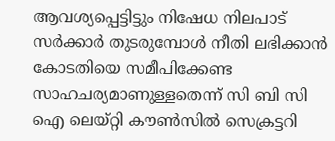ആവശ്യപ്പെട്ടിട്ടും നിഷേധ നിലപാട് സര്‍ക്കാര്‍ തുടരുമ്പോള്‍ നീതി ലഭിക്കാന്‍ കോടതിയെ സമീപിക്കേണ്ട സാഹചര്യമാണുള്ളതെന്ന് സി ബി സി ഐ ലെയ്റ്റി കൗണ്‍സില്‍ സെക്രട്ടറി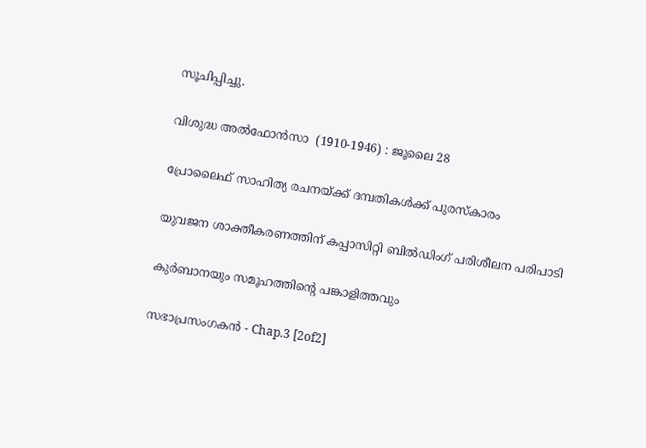സൂചിപ്പിച്ചു.

വിശുദ്ധ അല്‍ഫോന്‍സാ  (1910-1946) : ജൂലൈ 28

പ്രോലൈഫ് സാഹിത്യ രചനയ്ക്ക് ദമ്പതികൾക്ക് പുരസ്‌കാരം

യുവജന ശാക്തീകരണത്തിന് കപ്പാസിറ്റി ബിൽഡിംഗ് പരിശീലന പരിപാടി

കുർബാനയും സമൂഹത്തിന്റെ പങ്കാളിത്തവും

സഭാപ്രസംഗകൻ - Chap.3 [2of2]